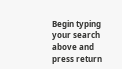Begin typing your search above and press return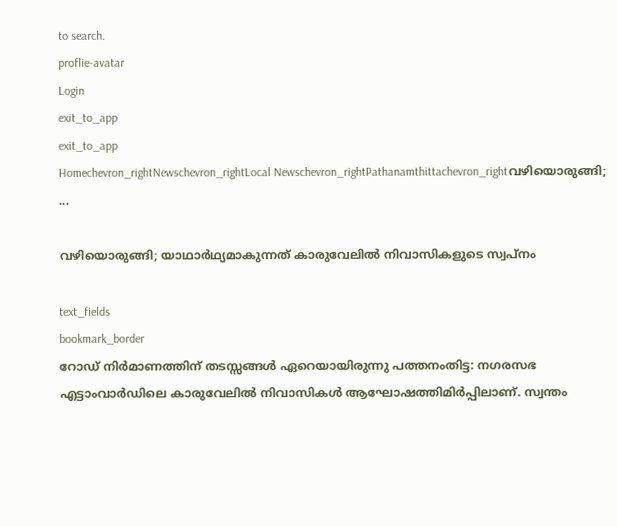to search.
proflie-avatar
Login
exit_to_app
exit_to_app
Homechevron_rightNewschevron_rightLocal Newschevron_rightPathanamthittachevron_rightവഴിയൊരുങ്ങി; ...

വഴിയൊരുങ്ങി; യാഥാർഥ്യമാകുന്നത് കാരുവേലിൽ നിവാസികളുടെ സ്വപ്നം

text_fields
bookmark_border
റോഡ് നിർമാണത്തിന് തടസ്സങ്ങൾ ഏറെയായിരുന്നു പത്തനംതിട്ട: നഗരസഭ എട്ടാംവാർഡിലെ കാരുവേലിൽ നിവാസികൾ ആഘോഷത്തിമിർപ്പിലാണ്. സ്വന്തം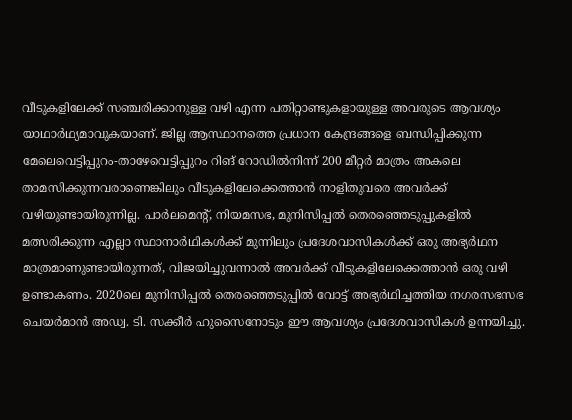വീടുകളിലേക്ക് സഞ്ചരിക്കാനുള്ള വഴി എന്ന പതിറ്റാണ്ടുകളായുള്ള അവരുടെ ആവശ്യം യാഥാർഥ്യമാവുകയാണ്. ജില്ല ആസ്ഥാനത്തെ പ്രധാന കേന്ദ്രങ്ങളെ ബന്ധിപ്പിക്കുന്ന മേലെവെട്ടിപ്പുറം-താഴേവെട്ടിപ്പുറം റിങ് റോഡിൽനിന്ന് 200 മീറ്റർ മാത്രം അകലെ താമസിക്കുന്നവരാണെങ്കിലും വീടുകളിലേക്കെത്താൻ നാളിതുവരെ അവർക്ക് വഴിയുണ്ടായിരുന്നില്ല. പാർലമെന്‍റ്, നിയമസഭ, മുനിസിപ്പൽ തെരഞ്ഞെടുപ്പുകളിൽ മത്സരിക്കുന്ന എല്ലാ സ്ഥാനാർഥികൾക്ക് മുന്നിലും പ്രദേശവാസികൾക്ക് ഒരു അഭ്യർഥന മാത്രമാണുണ്ടായിരുന്നത്, വിജയിച്ചുവന്നാൽ അവർക്ക് വീടുകളിലേക്കെത്താൻ ഒരു വഴി ഉണ്ടാകണം. 2020ലെ മുനിസിപ്പൽ തെരഞ്ഞെടുപ്പിൽ വോട്ട് അഭ്യർഥിച്ചത്തിയ നഗരസഭസഭ ചെയർമാൻ അഡ്വ. ടി. സക്കീർ ഹുസൈനോടും ഈ ആവശ്യം പ്രദേശവാസികൾ ഉന്നയിച്ചു.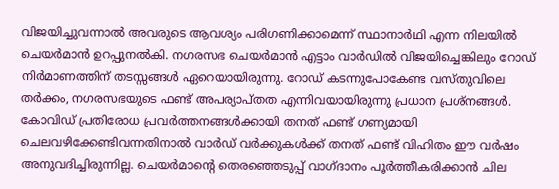വിജയിച്ചുവന്നാൽ അവരുടെ ആവശ്യം പരിഗണിക്കാമെന്ന് സ്ഥാനാർഥി എന്ന നിലയിൽ ചെയർമാൻ ഉറപ്പുനൽകി. നഗരസഭ ചെയർമാൻ എട്ടാം വാർഡിൽ വിജയിച്ചെങ്കിലും റോഡ് നിർമാണത്തിന് തടസ്സങ്ങൾ ഏറെയായിരുന്നു. റോഡ് കടന്നുപോകേണ്ട വസ്തുവിലെ തർക്കം, നഗരസഭയുടെ ഫണ്ട് അപര്യാപ്തത എന്നിവയായിരുന്നു പ്രധാന പ്രശ്നങ്ങൾ. കോവിഡ് പ്രതിരോധ പ്രവർത്തനങ്ങൾക്കായി തനത് ഫണ്ട് ഗണ്യമായി ചെലവഴിക്കേണ്ടിവന്നതിനാൽ വാർഡ് വർക്കുകൾക്ക് തനത് ഫണ്ട് വിഹിതം ഈ വർഷം അനുവദിച്ചിരുന്നില്ല. ചെയർമാന്‍റെ തെരഞ്ഞെടുപ്പ് വാഗ്ദാനം പൂർത്തീകരിക്കാൻ ചില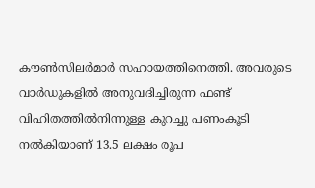കൗൺസിലർമാർ സഹായത്തിനെത്തി. അവരുടെ വാർഡുകളിൽ അനുവദിച്ചിരുന്ന ഫണ്ട് വിഹിതത്തിൽനിന്നുള്ള കുറച്ചു പണംകൂടി നൽകിയാണ് 13.5 ലക്ഷം രൂപ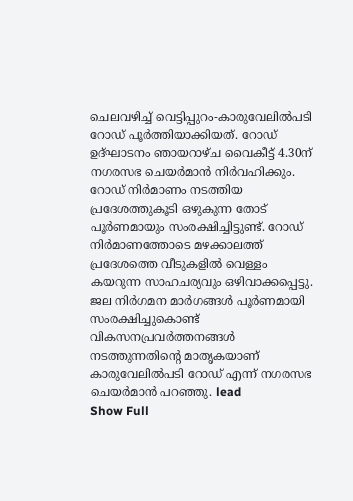ചെലവഴിച്ച് വെട്ടിപ്പുറം-കാരുവേലിൽപടി റോഡ് പൂർത്തിയാക്കിയത്. റോഡ് ഉദ്ഘാടനം ഞായറാഴ്ച വൈകീട്ട് 4.30ന് നഗരസഭ ചെയർമാൻ നിർവഹിക്കും. റോഡ് നിർമാണം നടത്തിയ പ്രദേശത്തുകൂടി ഒഴുകുന്ന തോട് പൂർണമായും സംരക്ഷിച്ചിട്ടുണ്ട്. റോഡ് നിർമാണത്തോടെ മഴക്കാലത്ത് പ്രദേശത്തെ വീടുകളിൽ വെള്ളം കയറുന്ന സാഹചര്യവും ഒഴിവാക്കപ്പെട്ടു. ജല നിർഗമന മാർഗങ്ങൾ പൂർണമായി സംരക്ഷിച്ചുകൊണ്ട് വികസനപ്രവർത്തനങ്ങൾ നടത്തുന്നതിന്‍റെ മാതൃകയാണ് കാരുവേലിൽപടി റോഡ് എന്ന് നഗരസഭ ചെയർമാൻ പറഞ്ഞു. lead
Show Full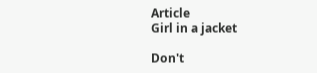Article
Girl in a jacket

Don't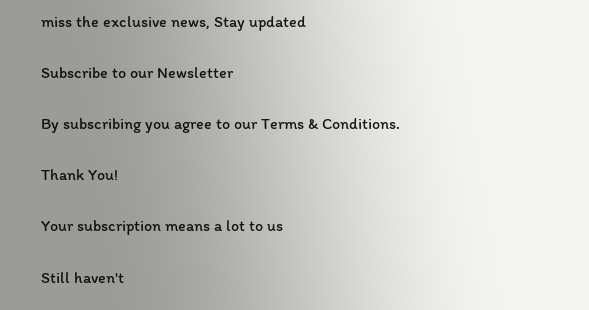miss the exclusive news, Stay updated

Subscribe to our Newsletter

By subscribing you agree to our Terms & Conditions.

Thank You!

Your subscription means a lot to us

Still haven't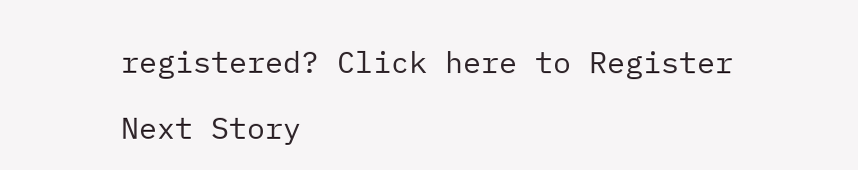registered? Click here to Register

Next Story